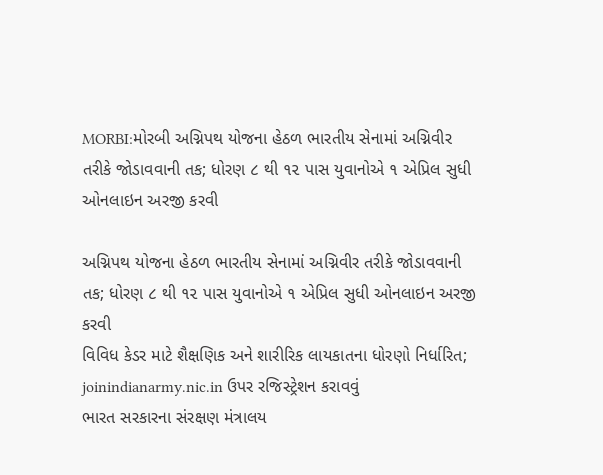MORBI:મોરબી અગ્નિપથ યોજના હેઠળ ભારતીય સેનામાં અગ્નિવીર તરીકે જોડાવવાની તક; ધોરણ ૮ થી ૧૨ પાસ યુવાનોએ ૧ એપ્રિલ સુધી ઓનલાઇન અરજી કરવી

અગ્નિપથ યોજના હેઠળ ભારતીય સેનામાં અગ્નિવીર તરીકે જોડાવવાની તક; ધોરણ ૮ થી ૧૨ પાસ યુવાનોએ ૧ એપ્રિલ સુધી ઓનલાઇન અરજી કરવી
વિવિધ કેડર માટે શૈક્ષણિક અને શારીરિક લાયકાતના ધોરણો નિર્ધારિત; joinindianarmy.nic.in ઉપર રજિસ્ટ્રેશન કરાવવું
ભારત સરકારના સંરક્ષણ મંત્રાલય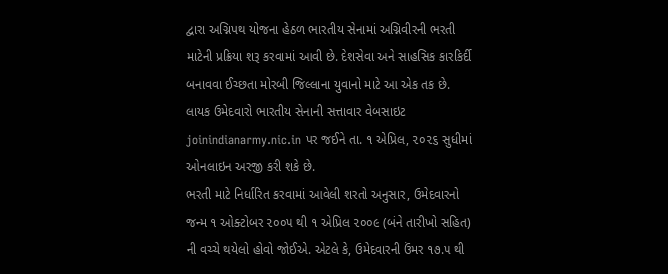દ્વારા અગ્નિપથ યોજના હેઠળ ભારતીય સેનામાં અગ્નિવીરની ભરતી માટેની પ્રક્રિયા શરૂ કરવામાં આવી છે. દેશસેવા અને સાહસિક કારકિર્દી બનાવવા ઈચ્છતા મોરબી જિલ્લાના યુવાનો માટે આ એક તક છે. લાયક ઉમેદવારો ભારતીય સેનાની સત્તાવાર વેબસાઇટ joinindianarmy.nic.in પર જઈને તા. ૧ એપ્રિલ, ૨૦૨૬ સુધીમાં ઓનલાઇન અરજી કરી શકે છે.
ભરતી માટે નિર્ધારિત કરવામાં આવેલી શરતો અનુસાર, ઉમેદવારનો જન્મ ૧ ઓક્ટોબર ૨૦૦૫ થી ૧ એપ્રિલ ૨૦૦૯ (બંને તારીખો સહિત) ની વચ્ચે થયેલો હોવો જોઈએ. એટલે કે, ઉમેદવારની ઉંમર ૧૭.૫ થી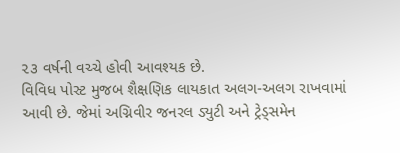૨૩ વર્ષની વચ્ચે હોવી આવશ્યક છે.
વિવિધ પોસ્ટ મુજબ શૈક્ષણિક લાયકાત અલગ-અલગ રાખવામાં આવી છે. જેમાં અગ્નિવીર જનરલ ડ્યુટી અને ટ્રેડ્સમેન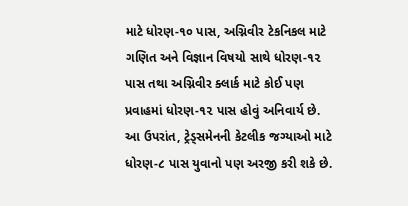માટે ધોરણ-૧૦ પાસ, અગ્નિવીર ટેકનિકલ માટે ગણિત અને વિજ્ઞાન વિષયો સાથે ધોરણ-૧૨ પાસ તથા અગ્નિવીર ક્લાર્ક માટે કોઈ પણ પ્રવાહમાં ધોરણ-૧૨ પાસ હોવું અનિવાર્ય છે. આ ઉપરાંત, ટ્રેડ્સમેનની કેટલીક જગ્યાઓ માટે ધોરણ-૮ પાસ યુવાનો પણ અરજી કરી શકે છે.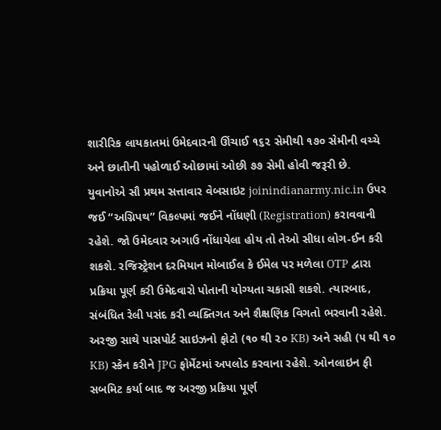શારીરિક લાયકાતમાં ઉમેદવારની ઊંચાઈ ૧૬૨ સેમીથી ૧૭૦ સેમીની વચ્ચે અને છાતીની પહોળાઈ ઓછામાં ઓછી ૭૭ સેમી હોવી જરૂરી છે.
યુવાનોએ સૌ પ્રથમ સત્તાવાર વેબસાઇટ joinindianarmy.nic.in ઉપર જઈ “અગ્નિપથ” વિકલ્પમાં જઈને નોંધણી (Registration) કરાવવાની રહેશે. જો ઉમેદવાર અગાઉ નોંધાયેલા હોય તો તેઓ સીધા લોગ-ઈન કરી શકશે. રજિસ્ટ્રેશન દરમિયાન મોબાઈલ કે ઈમેલ પર મળેલા OTP દ્વારા પ્રક્રિયા પૂર્ણ કરી ઉમેદવારો પોતાની યોગ્યતા ચકાસી શકશે. ત્યારબાદ, સંબંધિત રેલી પસંદ કરી વ્યક્તિગત અને શૈક્ષણિક વિગતો ભરવાની રહેશે. અરજી સાથે પાસપોર્ટ સાઇઝનો ફોટો (૧૦ થી ૨૦ KB) અને સહી (૫ થી ૧૦ KB) સ્કેન કરીને JPG ફોર્મેટમાં અપલોડ કરવાના રહેશે. ઓનલાઇન ફી સબમિટ કર્યા બાદ જ અરજી પ્રક્રિયા પૂર્ણ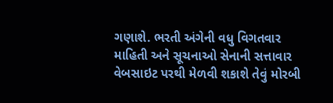ગણાશે. ભરતી અંગેની વધુ વિગતવાર માહિતી અને સૂચનાઓ સેનાની સત્તાવાર વેબસાઇટ પરથી મેળવી શકાશે તેવું મોરબી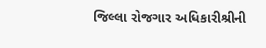જિલ્લા રોજગાર અધિકારીશ્રીની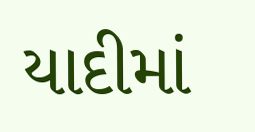યાદીમાં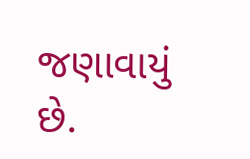જણાવાયું છે.